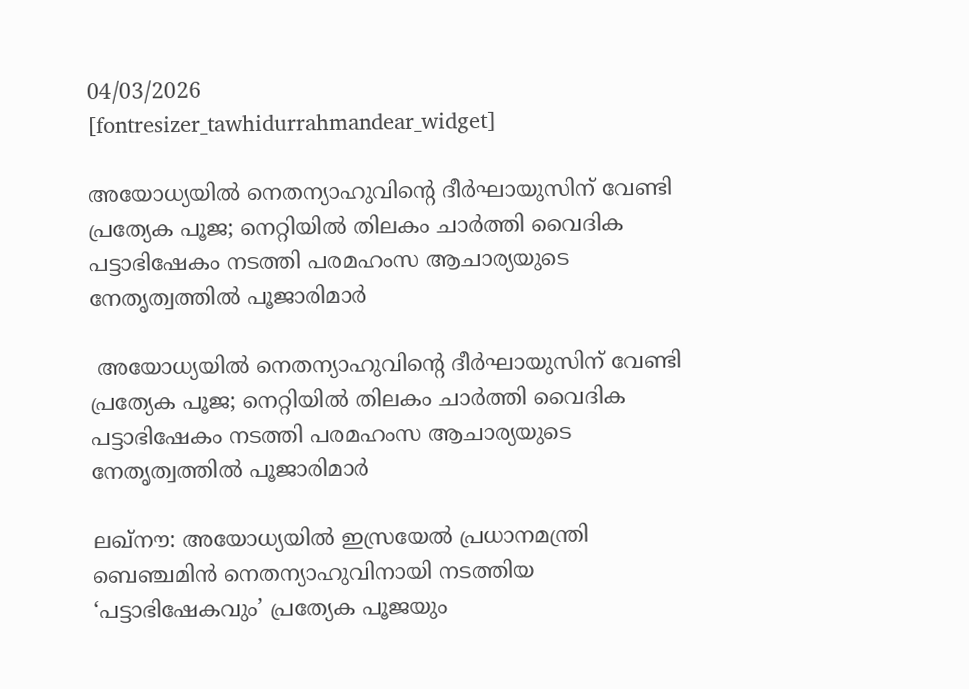04/03/2026
[fontresizer_tawhidurrahmandear_widget]

അയോധ്യയിൽ നെതന്യാഹുവിന്റെ ദീർഘായുസിന് വേണ്ടി പ്രത്യേക പൂജ; നെറ്റിയിൽ തിലകം ചാർത്തി വൈദിക പട്ടാഭിഷേകം നടത്തി പരമഹംസ ആചാര്യയുടെ നേതൃത്വത്തിൽ പൂജാരിമാർ

 അയോധ്യയിൽ നെതന്യാഹുവിന്റെ ദീർഘായുസിന് വേണ്ടി പ്രത്യേക പൂജ; നെറ്റിയിൽ തിലകം ചാർത്തി വൈദിക പട്ടാഭിഷേകം നടത്തി പരമഹംസ ആചാര്യയുടെ നേതൃത്വത്തിൽ പൂജാരിമാർ

ലഖ്‌നൗ: അയോധ്യയിൽ ഇസ്രയേൽ പ്രധാനമന്ത്രി ബെഞ്ചമിൻ നെതന്യാഹുവിനായി നടത്തിയ ‘പട്ടാഭിഷേകവും’ പ്രത്യേക പൂജയും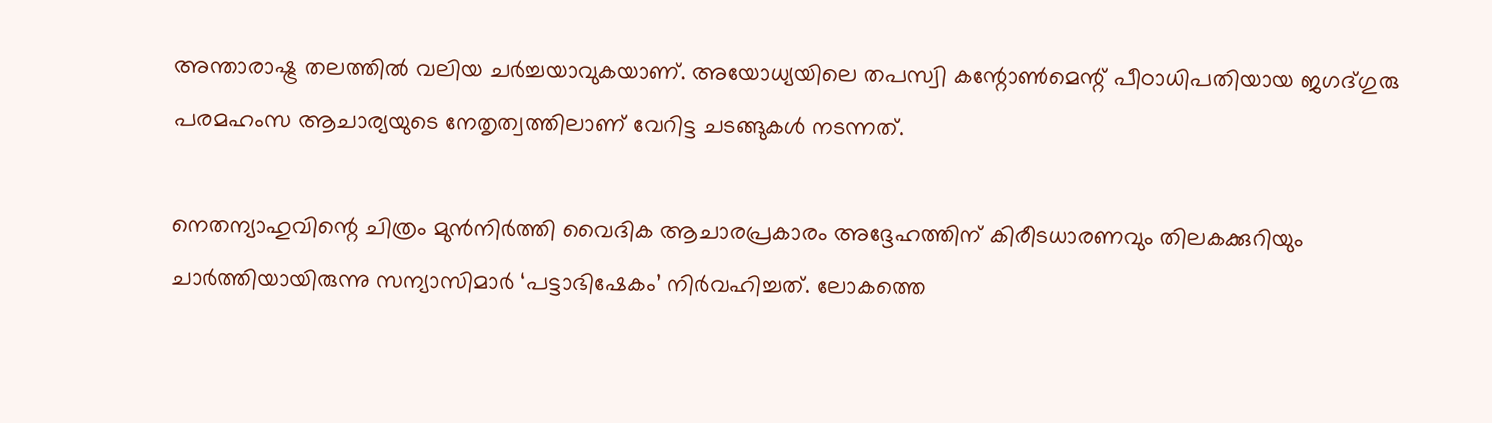അന്താരാഷ്ട്ര തലത്തിൽ വലിയ ചർച്ചയാവുകയാണ്. അയോധ്യയിലെ തപസ്വി കന്റോൺമെന്റ് പീഠാധിപതിയായ ജഗദ്ഗുരു പരമഹംസ ആചാര്യയുടെ നേതൃത്വത്തിലാണ് വേറിട്ട ചടങ്ങുകൾ നടന്നത്.

നെതന്യാഹുവിന്റെ ചിത്രം മുൻനിർത്തി വൈദിക ആചാരപ്രകാരം അദ്ദേഹത്തിന് കിരീടധാരണവും തിലകക്കുറിയും ചാർത്തിയായിരുന്നു സന്യാസിമാർ ‘പട്ടാഭിഷേകം’ നിർവഹിച്ചത്. ലോകത്തെ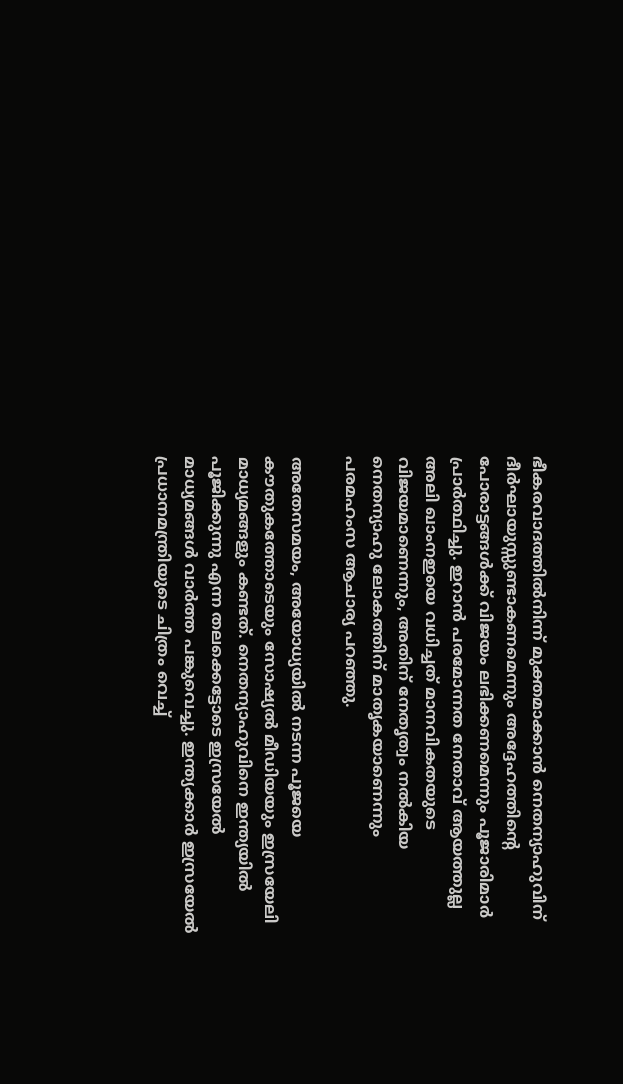ഭീകരവാദത്തിൽനിന്ന് മുക്തമാക്കാൻ നെതന്യാഹുവിന് ദീർഘായുസ്സുണ്ടാകണമെന്നും അദ്ദേഹത്തിന്റെ പോരാട്ടങ്ങൾക്ക് വിജയം ലഭിക്കണമെന്നും പൂജാരിമാർ പ്രാർത്ഥിച്ചു. ഇറാൻ പരമോന്നത നേതാവ് ആയത്തുല്ല അലി ഖാംനഇയെ വധിച്ചത് മാനവികതയുടെ വിജയമാണെന്നും, അതിന് നേതൃത്വം നൽകിയ നെതന്യാഹു ലോകത്തിന് മാതൃകയാണെന്നും പരമഹംസ ആചാര്യ പറഞ്ഞു.

അതേസമയം, അയോധ്യയിൽ നടന്ന പൂജയെ കൗതുകത്തോടെയും സോഷ്യൽ മീഡിയയും ഇസ്രയേലി മാധ്യമങ്ങളും കണ്ടത്. നെതന്യാഹുവിനെ ഇന്ത്യയിൽ പൂജിക്കുന്നു എന്ന തലക്കെട്ടോടെ ഇസ്രയേൽ മാധ്യമങ്ങൾ വാർത്ത പങ്കുവെച്ചു. ഇന്ത്യക്കാർ ഇസ്രയേൽ പ്രധാനമന്ത്രിയുടെ ചിത്രം വെച്ച്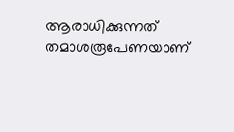ആരാധിക്കുന്നത് തമാശരൂപേണയാണ്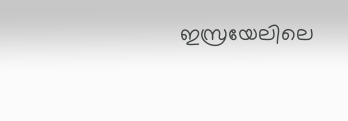ഇസ്രയേലിലെ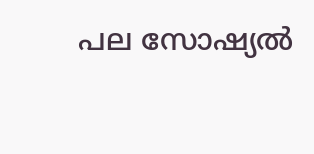പല സോഷ്യൽ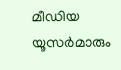മീഡിയ യൂസർമാരും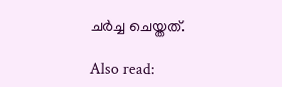ചർച്ച ചെയ്തത്.

Also read: